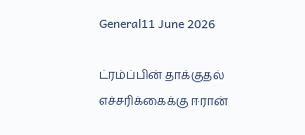General11 June 2026

ட்ரம்ப்பின் தாக்குதல் எச்சரிக்கைக்கு ஈரான்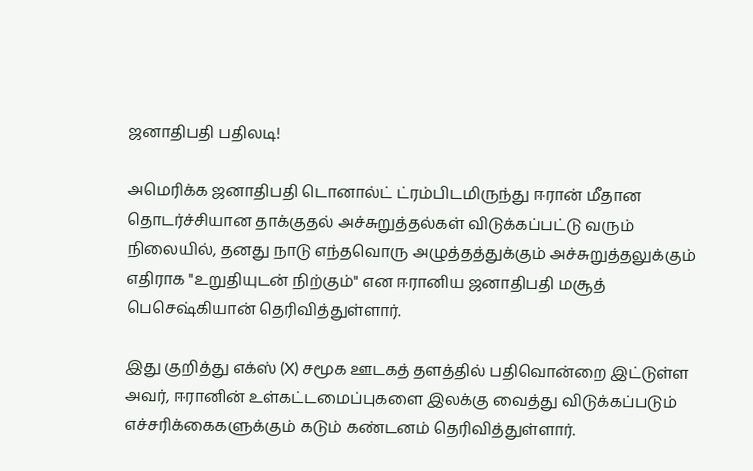ஜனாதிபதி பதிலடி!

அமெரிக்க ஜனாதிபதி டொனால்ட் ட்ரம்பிடமிருந்து ஈரான் மீதான தொடர்ச்சியான தாக்குதல் அச்சுறுத்தல்கள் விடுக்கப்பட்டு வரும் நிலையில், தனது நாடு எந்தவொரு அழுத்தத்துக்கும் அச்சுறுத்தலுக்கும் எதிராக "உறுதியுடன் நிற்கும்" என ஈரானிய ஜனாதிபதி மசூத் பெசெஷ்கியான் தெரிவித்துள்ளார்.

இது குறித்து எக்ஸ் (X) சமூக ஊடகத் தளத்தில் பதிவொன்றை இட்டுள்ள அவர், ஈரானின் உள்கட்டமைப்புகளை இலக்கு வைத்து விடுக்கப்படும் எச்சரிக்கைகளுக்கும் கடும் கண்டனம் தெரிவித்துள்ளார்.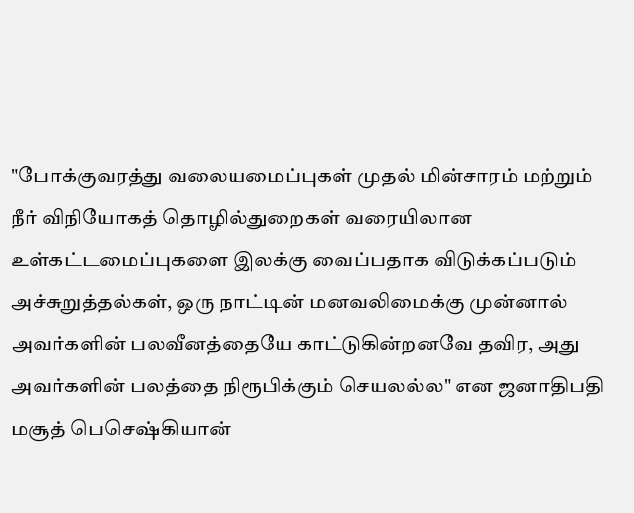"போக்குவரத்து வலையமைப்புகள் முதல் மின்சாரம் மற்றும் நீர் விநியோகத் தொழில்துறைகள் வரையிலான உள்கட்டமைப்புகளை இலக்கு வைப்பதாக விடுக்கப்படும் அச்சுறுத்தல்கள், ஒரு நாட்டின் மனவலிமைக்கு முன்னால் அவர்களின் பலவீனத்தையே காட்டுகின்றனவே தவிர, அது அவர்களின் பலத்தை நிரூபிக்கும் செயலல்ல" என ஜனாதிபதி மசூத் பெசெஷ்கியான்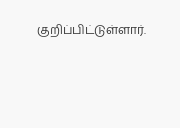குறிப்பிட்டுள்ளார்.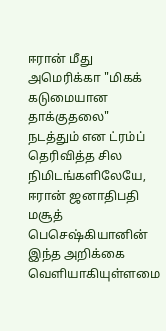ஈரான் மீது அமெரிக்கா "மிகக் கடுமையான தாக்குதலை" நடத்தும் என ட்ரம்ப் தெரிவித்த சில நிமிடங்களிலேயே, ஈரான் ஜனாதிபதி மசூத் பெசெஷ்கியானின் இந்த அறிக்கை வெளியாகியுள்ளமை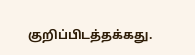குறிப்பிடத்தக்கது.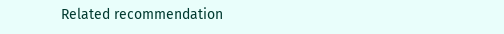Related recommendation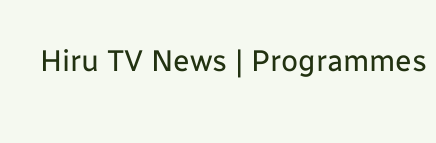Hiru TV News | Programmes